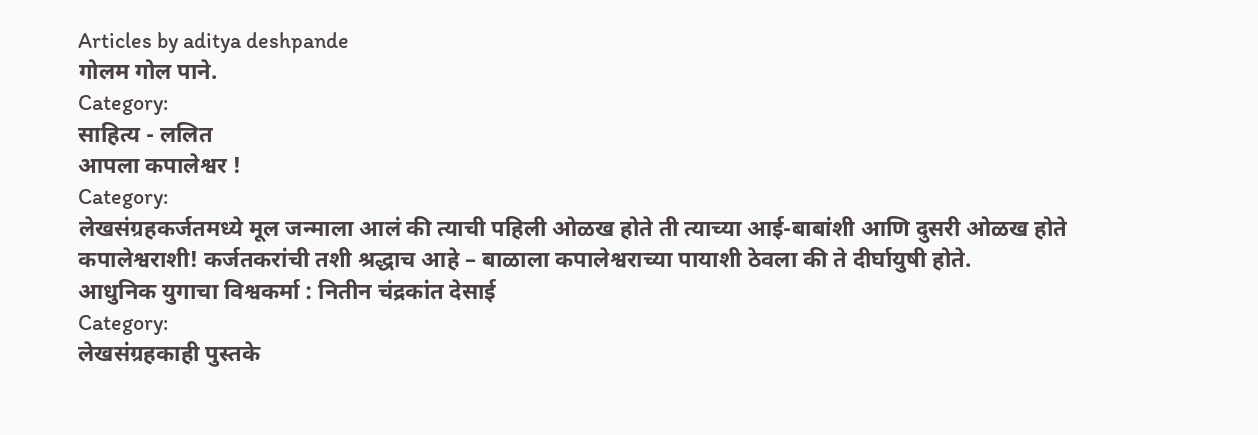Articles by aditya deshpande
गोलम गोल पाने.
Category:
साहित्य - ललित
आपला कपालेश्वर !
Category:
लेखसंग्रहकर्जतमध्ये मूल जन्माला आलं की त्याची पहिली ओळख होते ती त्याच्या आई-बाबांशी आणि दुसरी ओळख होते कपालेश्वराशी! कर्जतकरांची तशी श्रद्धाच आहे – बाळाला कपालेश्वराच्या पायाशी ठेवला की ते दीर्घायुषी होते.
आधुनिक युगाचा विश्वकर्मा : नितीन चंद्रकांत देसाई
Category:
लेखसंग्रहकाही पुस्तके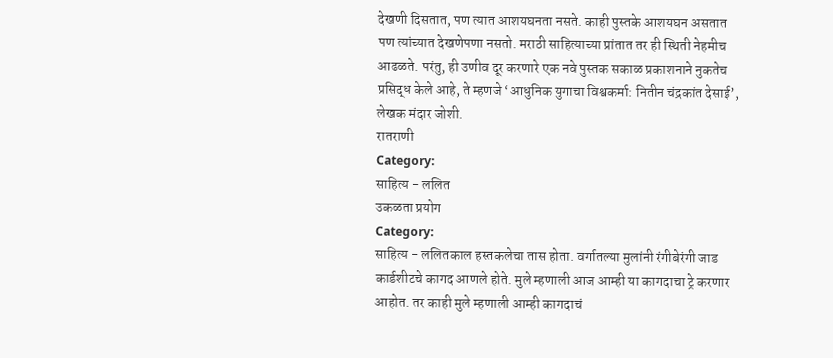देखणी दिसतात, पण त्यात आशयघनता नसते. काही पुस्तके आशयघन असतात पण त्यांच्यात देखणेपणा नसतो. मराठी साहित्याच्या प्रांतात तर ही स्थिती नेहमीच आढळते. परंतु, ही उणीव दूर करणारे एक नवे पुस्तक सकाळ प्रकाशनाने नुकतेच प्रसिद्ध केले आहे, ते म्हणजे ‘आधुनिक युगाचा विश्वकर्मा: नितीन चंद्रकांत देसाई’, लेखक मंदार जोशी.
रातराणी
Category:
साहित्य - ललित
उकळता प्रयोग
Category:
साहित्य - ललितकाल हस्तकलेचा तास होता. वर्गातल्या मुलांनी रंगीबेरंगी जाड कार्डशीटचे कागद आणले होते. मुले म्हणाली आज आम्ही या कागदाचा ट्रे करणार आहोत. तर काही मुले म्हणाली आम्ही कागदाचं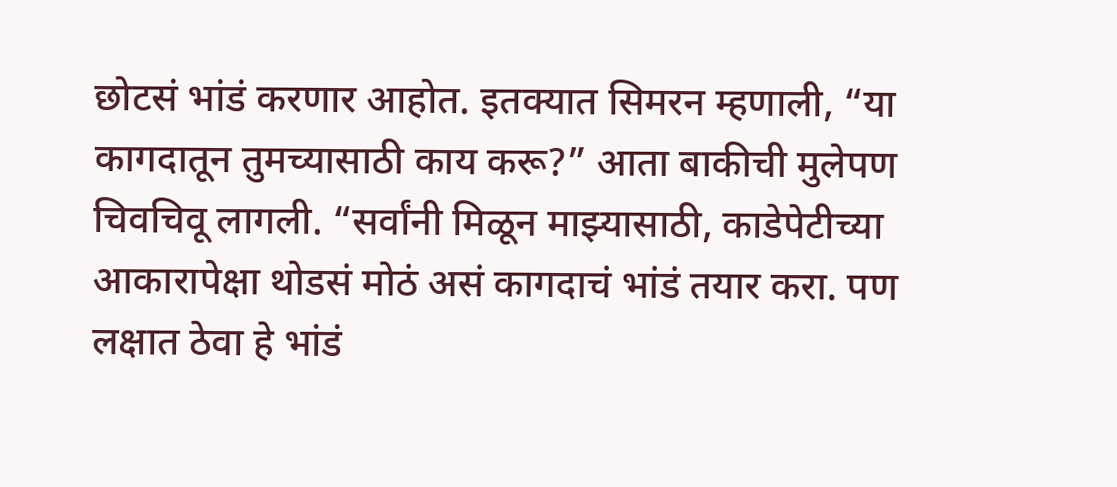छोटसं भांडं करणार आहोत. इतक्यात सिमरन म्हणाली, “या कागदातून तुमच्यासाठी काय करू?” आता बाकीची मुलेपण चिवचिवू लागली. “सर्वांनी मिळून माझ्यासाठी, काडेपेटीच्या आकारापेक्षा थोडसं मोठं असं कागदाचं भांडं तयार करा. पण लक्षात ठेवा हे भांडं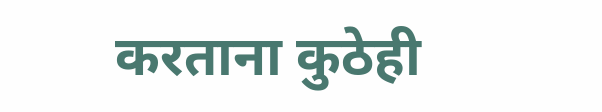करताना कुठेही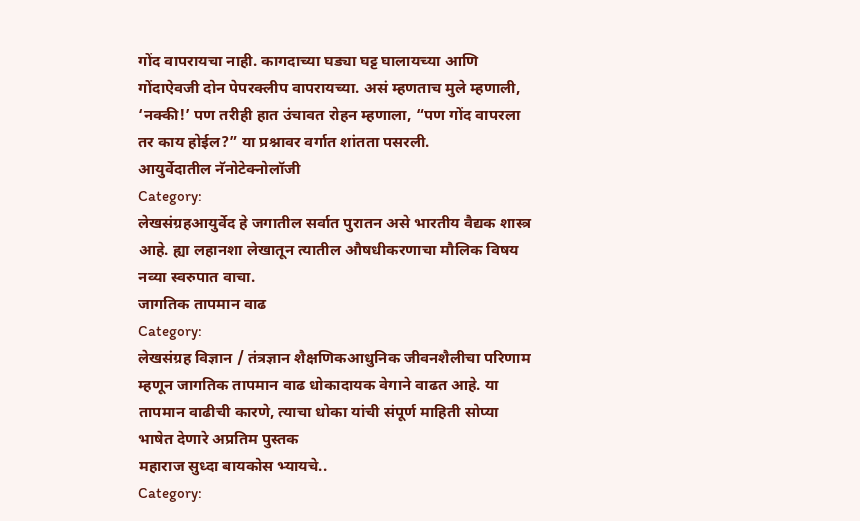गोंद वापरायचा नाही. कागदाच्या घड्या घट्ट घालायच्या आणि गोंदाऐवजी दोन पेपरक्लीप वापरायच्या. असं म्हणताच मुले म्हणाली, ‘नक्की!’ पण तरीही हात उंचावत रोहन म्हणाला, “पण गोंद वापरला तर काय होईल?” या प्रश्नावर वर्गात शांतता पसरली.
आयुर्वेदातील नॅनोटेक्नोलॉजी
Category:
लेखसंग्रहआयुर्वेद हे जगातील सर्वात पुरातन असे भारतीय वैद्यक शास्त्र आहे. ह्या लहानशा लेखातून त्यातील औषधीकरणाचा मौलिक विषय नव्या स्वरुपात वाचा.
जागतिक तापमान वाढ
Category:
लेखसंग्रह विज्ञान / तंत्रज्ञान शैक्षणिकआधुनिक जीवनशैलीचा परिणाम म्हणून जागतिक तापमान वाढ धोकादायक वेगाने वाढत आहे. या तापमान वाढीची कारणे, त्याचा धोका यांची संपूर्ण माहिती सोप्या भाषेत देणारे अप्रतिम पुस्तक
महाराज सुध्दा बायकोस भ्यायचे..
Category: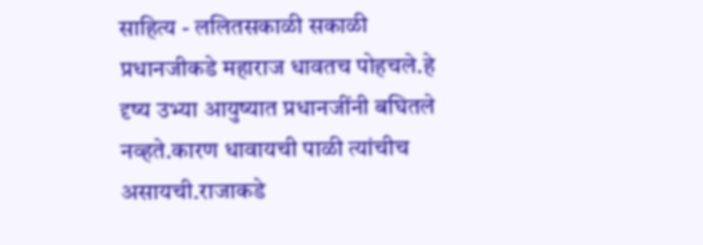साहित्य - ललितसकाळी सकाळी प्रधानजीकडे महाराज धावतच पोहचले.हे दृष्य उभ्या आयुष्यात प्रधानजींनी बघितले नव्हते.कारण धावायची पाळी त्यांचीच असायची.राजाकडे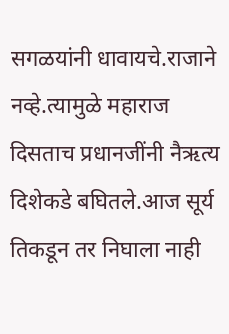सगळयांनी धावायचे.राजाने नव्हे.त्यामुळे महाराज दिसताच प्रधानजींनी नैऋत्य दिशेकडे बघितले.आज सूर्य तिकडून तर निघाला नाही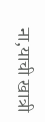ना,याची खात्री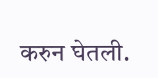करुन घेतली.